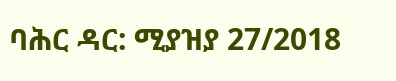ባሕር ዳር: ሚያዝያ 27/2018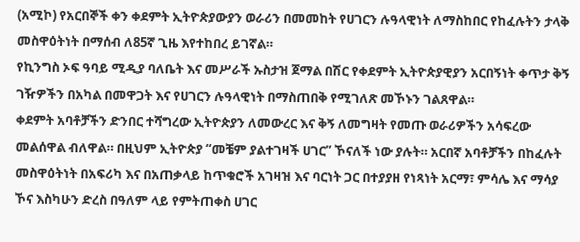(አሚኮ) የአርበኞች ቀን ቀደምት ኢትዮጵያውያን ወራሪን በመመከት የሀገርን ሉዓላዊነት ለማስከበር የከፈሉትን ታላቅ መስዋዕትነት በማሰብ ለ85ኛ ጊዜ እየተከበረ ይገኛል።
የኪንግስ ኦፍ ዓባይ ሚዲያ ባለቤት እና መሥራች ኡስታዝ ጀማል በሽር የቀደምት ኢትዮጵያዊያን አርበኝነት ቀጥታ ቅኝ ገዥዎችን በአካል በመዋጋት እና የሀገርን ሉዓላዊነት በማስጠበቅ የሚገለጽ መኾኑን ገልጸዋል።
ቀደምት አባቶቻችን ድንበር ተሻግረው ኢትዮጵያን ለመውረር እና ቅኝ ለመግዛት የመጡ ወራሪዎችን አሳፍረው መልሰዋል ብለዋል። በዚህም ኢትዮጵያ “መቼም ያልተገዛች ሀገር” ኾናለች ነው ያሉት። አርበኛ አባቶቻችን በከፈሉት መስዋዕትነት በአፍሪካ እና በአጠቃላይ ከጥቁሮች አገዛዝ እና ባርነት ጋር በተያያዘ የነጻነት አርማ፣ ምሳሌ እና ማሳያ ኾና እስካሁን ድረስ በዓለም ላይ የምትጠቀስ ሀገር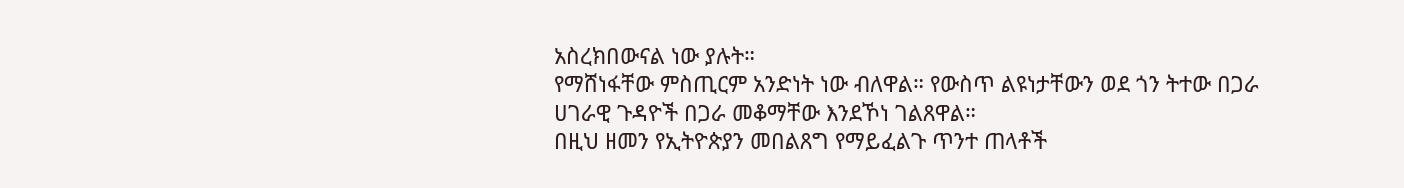አስረክበውናል ነው ያሉት።
የማሸነፋቸው ምስጢርም አንድነት ነው ብለዋል። የውስጥ ልዩነታቸውን ወደ ጎን ትተው በጋራ ሀገራዊ ጉዳዮች በጋራ መቆማቸው እንደኾነ ገልጸዋል።
በዚህ ዘመን የኢትዮጵያን መበልጸግ የማይፈልጉ ጥንተ ጠላቶች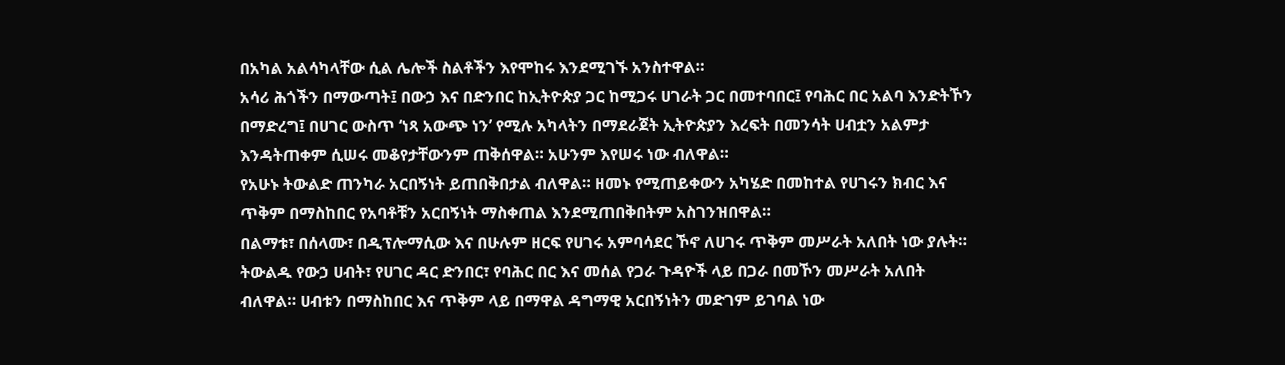በአካል አልሳካላቸው ሲል ሌሎች ስልቶችን እየሞከሩ እንደሚገኙ አንስተዋል።
አሳሪ ሕጎችን በማውጣት፤ በውኃ እና በድንበር ከኢትዮጵያ ጋር ከሚጋሩ ሀገራት ጋር በመተባበር፤ የባሕር በር አልባ እንድትኾን በማድረግ፤ በሀገር ውስጥ ‘ነጻ አውጭ ነን’ የሚሉ አካላትን በማደራጀት ኢትዮጵያን እረፍት በመንሳት ሀብቷን አልምታ እንዳትጠቀም ሲሠሩ መቆየታቸውንም ጠቅሰዋል። አሁንም እየሠሩ ነው ብለዋል።
የአሁኑ ትውልድ ጠንካራ አርበኝነት ይጠበቅበታል ብለዋል። ዘመኑ የሚጠይቀውን አካሄድ በመከተል የሀገሩን ክብር እና ጥቅም በማስከበር የአባቶቹን አርበኝነት ማስቀጠል እንደሚጠበቅበትም አስገንዝበዋል።
በልማቱ፣ በሰላሙ፣ በዲፕሎማሲው እና በሁሉም ዘርፍ የሀገሩ አምባሳደር ኾኖ ለሀገሩ ጥቅም መሥራት አለበት ነው ያሉት።
ትውልዱ የውኃ ሀብት፣ የሀገር ዳር ድንበር፣ የባሕር በር እና መሰል የጋራ ጉዳዮች ላይ በጋራ በመኾን መሥራት አለበት ብለዋል። ሀብቱን በማስከበር እና ጥቅም ላይ በማዋል ዳግማዊ አርበኝነትን መድገም ይገባል ነው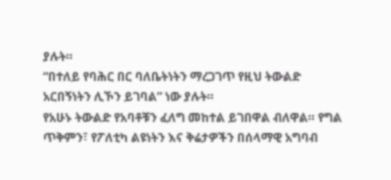ያሉት።
“በተለይ የባሕር በር ባለቤትነትን ማረጋገጥ የዚህ ትውልድ አርበኝነትን ሊኾን ይገባል” ነው ያሉት።
የአሁኑ ትውልድ የአባቶቹን ፈለግ መከተል ይገበዋል ብለዋል። የግል ጥቅምን፣ የፖለቲካ ልዩነትን እና ቅሬታዎችን በሰላማዊ አግባብ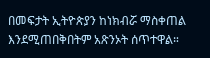በመፍታት ኢትዮጵያን ከነክብሯ ማስቀጠል እንደሚጠበቅበትም አጽንኦት ሰጥተዋል።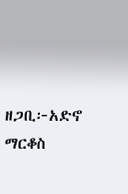ዘጋቢ፦አድኖ ማርቆስ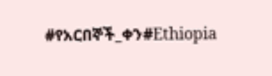#የአርበኞች_ቀን#Ethiopia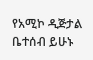የአሚኮ ዲጅታል ቤተሰብ ይሁኑ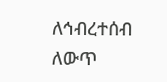ለኅብረተሰብ ለውጥ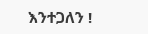እንተጋለን !